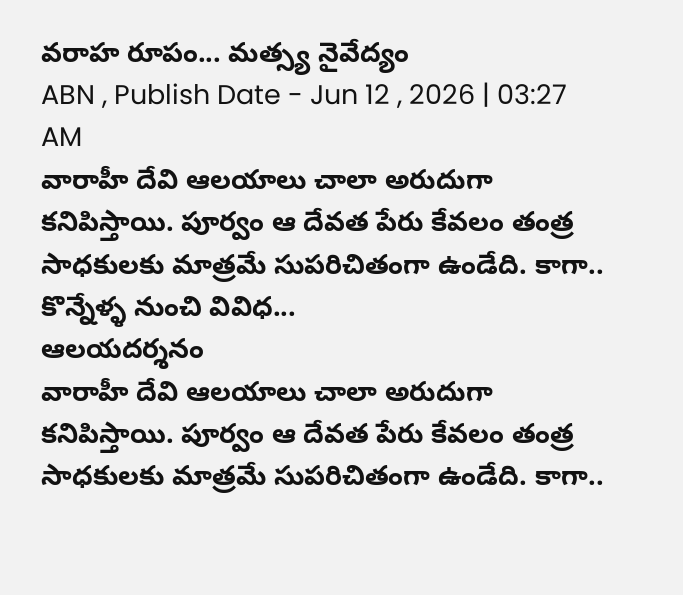వరాహ రూపం... మత్స్య నైవేద్యం
ABN , Publish Date - Jun 12 , 2026 | 03:27 AM
వారాహీ దేవి ఆలయాలు చాలా అరుదుగా కనిపిస్తాయి. పూర్వం ఆ దేవత పేరు కేవలం తంత్ర సాధకులకు మాత్రమే సుపరిచితంగా ఉండేది. కాగా.. కొన్నేళ్ళ నుంచి వివిధ...
ఆలయదర్శనం
వారాహీ దేవి ఆలయాలు చాలా అరుదుగా కనిపిస్తాయి. పూర్వం ఆ దేవత పేరు కేవలం తంత్ర సాధకులకు మాత్రమే సుపరిచితంగా ఉండేది. కాగా..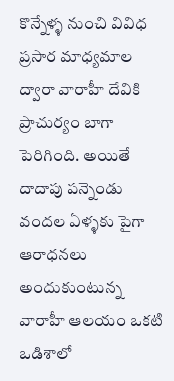కొన్నేళ్ళ నుంచి వివిధ ప్రసార మాధ్యమాల ద్వారా వారాహీ దేవికి ప్రాచుర్యం బాగా పెరిగింది. అయితే దాదాపు పన్నెండు వందల ఏళ్ళకు పైగా ఆరాధనలు అందుకుంటున్న వారాహీ ఆలయం ఒకటి ఒడిశాలో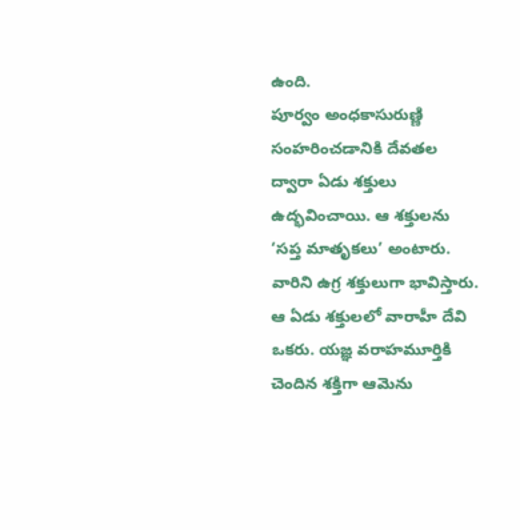ఉంది.
పూర్వం అంధకాసురుణ్ణి సంహరించడానికి దేవతల ద్వారా ఏడు శక్తులు ఉద్భవించాయి. ఆ శక్తులను ‘సప్త మాతృకలు’ అంటారు. వారిని ఉగ్ర శక్తులుగా భావిస్తారు. ఆ ఏడు శక్తులలో వారాహీ దేవి ఒకరు. యజ్ఞ వరాహమూర్తికి చెందిన శక్తిగా ఆమెను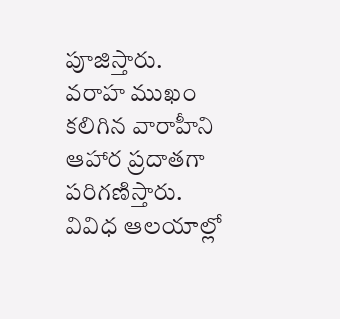పూజిస్తారు. వరాహ ముఖం కలిగిన వారాహీని ఆహార ప్రదాతగా పరిగణిస్తారు. వివిధ ఆలయాల్లో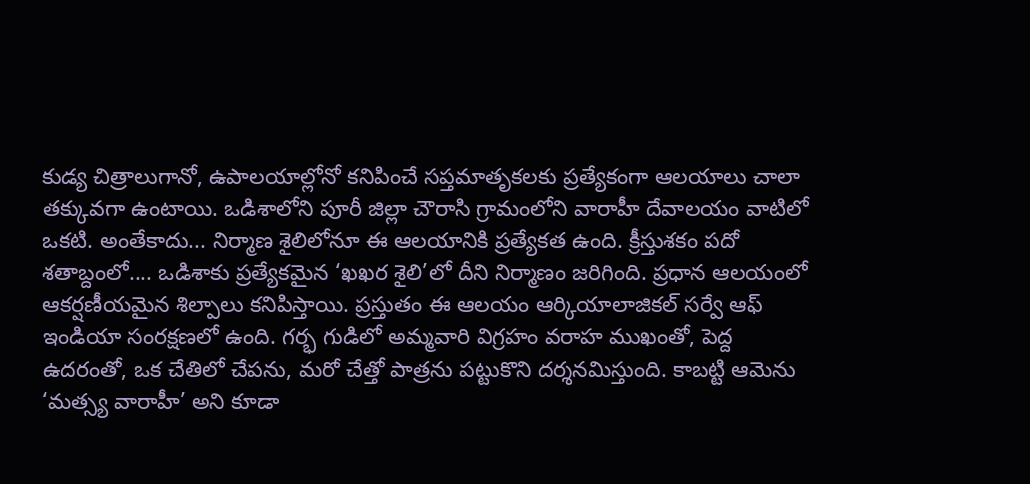కుడ్య చిత్రాలుగానో, ఉపాలయాల్లోనో కనిపించే సప్తమాతృకలకు ప్రత్యేకంగా ఆలయాలు చాలా తక్కువగా ఉంటాయి. ఒడిశాలోని పూరీ జిల్లా చౌరాసి గ్రామంలోని వారాహీ దేవాలయం వాటిలో ఒకటి. అంతేకాదు... నిర్మాణ శైలిలోనూ ఈ ఆలయానికి ప్రత్యేకత ఉంది. క్రీస్తుశకం పదో శతాబ్దంలో.... ఒడిశాకు ప్రత్యేకమైన ‘ఖఖర శైలి’లో దీని నిర్మాణం జరిగింది. ప్రధాన ఆలయంలో ఆకర్షణీయమైన శిల్పాలు కనిపిస్తాయి. ప్రస్తుతం ఈ ఆలయం ఆర్కియాలాజికల్ సర్వే ఆఫ్ ఇండియా సంరక్షణలో ఉంది. గర్భ గుడిలో అమ్మవారి విగ్రహం వరాహ ముఖంతో, పెద్ద ఉదరంతో, ఒక చేతిలో చేపను, మరో చేత్తో పాత్రను పట్టుకొని దర్శనమిస్తుంది. కాబట్టి ఆమెను ‘మత్స్య వారాహీ’ అని కూడా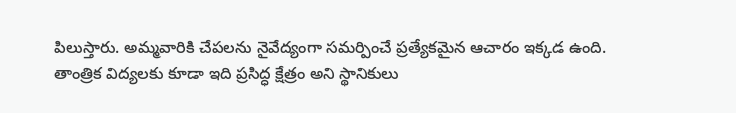పిలుస్తారు. అమ్మవారికి చేపలను నైవేద్యంగా సమర్పించే ప్రత్యేకమైన ఆచారం ఇక్కడ ఉంది. తాంత్రిక విద్యలకు కూడా ఇది ప్రసిద్ధ క్షేత్రం అని స్థానికులు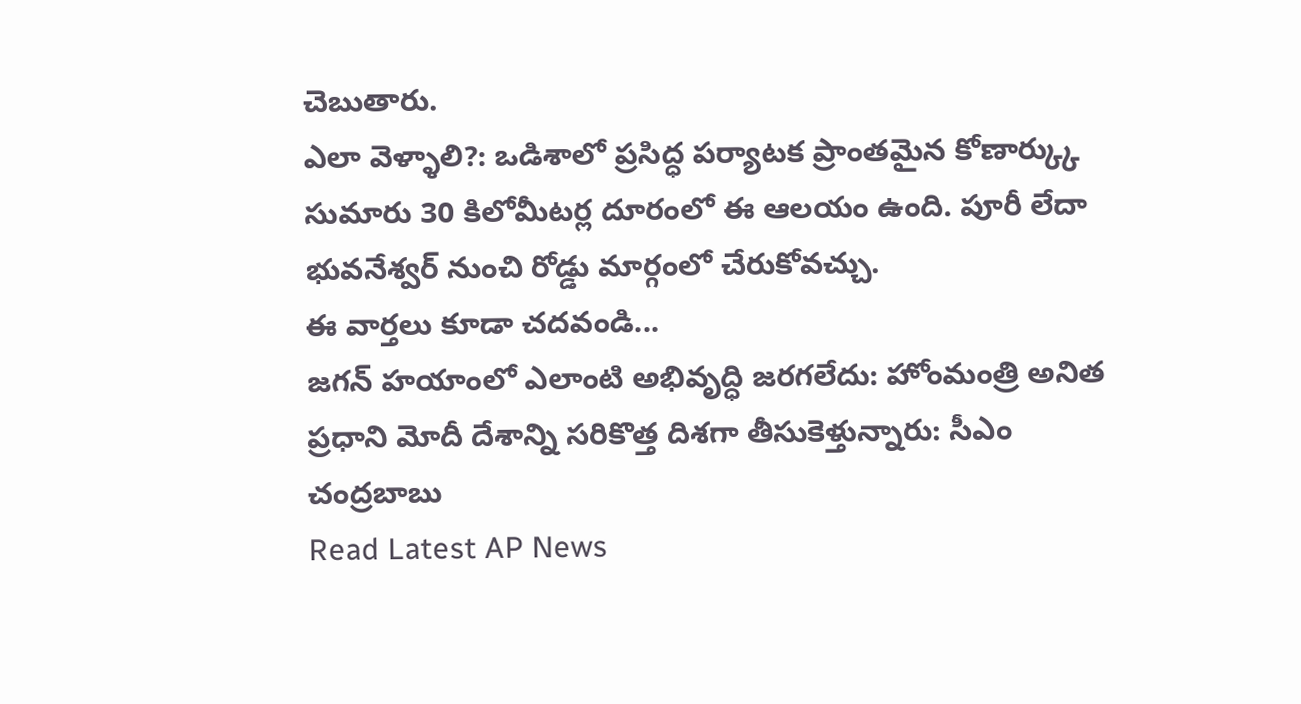చెబుతారు.
ఎలా వెళ్ళాలి?: ఒడిశాలో ప్రసిద్ధ పర్యాటక ప్రాంతమైన కోణార్క్కు సుమారు 30 కిలోమీటర్ల దూరంలో ఈ ఆలయం ఉంది. పూరీ లేదా భువనేశ్వర్ నుంచి రోడ్డు మార్గంలో చేరుకోవచ్చు.
ఈ వార్తలు కూడా చదవండి...
జగన్ హయాంలో ఎలాంటి అభివృద్ధి జరగలేదు: హోంమంత్రి అనిత
ప్రధాని మోదీ దేశాన్ని సరికొత్త దిశగా తీసుకెళ్తున్నారు: సీఎం చంద్రబాబు
Read Latest AP News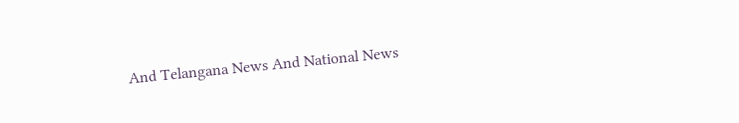And Telangana News And National News